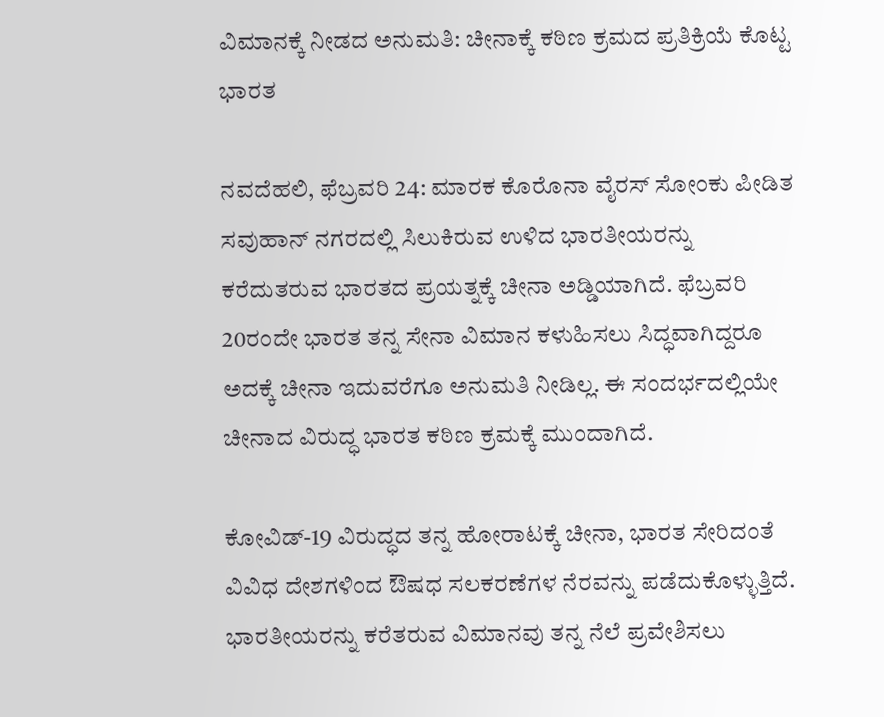ವಿಮಾನಕ್ಕೆ ನೀಡದ ಅನುಮತಿ: ಚೀನಾಕ್ಕೆ ಕಠಿಣ ಕ್ರಮದ ಪ್ರತಿಕ್ರಿಯೆ ಕೊಟ್ಟ ಭಾರತ

ನವದೆಹಲಿ, ಫೆಬ್ರವರಿ 24: ಮಾರಕ ಕೊರೊನಾ ವೈರಸ್ ಸೋಂಕು ಪೀಡಿತ ಸವುಹಾನ್ ನಗರದಲ್ಲಿ ಸಿಲುಕಿರುವ ಉಳಿದ ಭಾರತೀಯರನ್ನು ಕರೆದುತರುವ ಭಾರತದ ಪ್ರಯತ್ನಕ್ಕೆ ಚೀನಾ ಅಡ್ಡಿಯಾಗಿದೆ. ಫೆಬ್ರವರಿ 20ರಂದೇ ಭಾರತ ತನ್ನ ಸೇನಾ ವಿಮಾನ ಕಳುಹಿಸಲು ಸಿದ್ಧವಾಗಿದ್ದರೂ ಅದಕ್ಕೆ ಚೀನಾ ಇದುವರೆಗೂ ಅನುಮತಿ ನೀಡಿಲ್ಲ. ಈ ಸಂದರ್ಭದಲ್ಲಿಯೇ ಚೀನಾದ ವಿರುದ್ಧ ಭಾರತ ಕಠಿಣ ಕ್ರಮಕ್ಕೆ ಮುಂದಾಗಿದೆ.

ಕೋವಿಡ್-19 ವಿರುದ್ಧದ ತನ್ನ ಹೋರಾಟಕ್ಕೆ ಚೀನಾ, ಭಾರತ ಸೇರಿದಂತೆ ವಿವಿಧ ದೇಶಗಳಿಂದ ಔಷಧ ಸಲಕರಣೆಗಳ ನೆರವನ್ನು ಪಡೆದುಕೊಳ್ಳುತ್ತಿದೆ. ಭಾರತೀಯರನ್ನು ಕರೆತರುವ ವಿಮಾನವು ತನ್ನ ನೆಲೆ ಪ್ರವೇಶಿಸಲು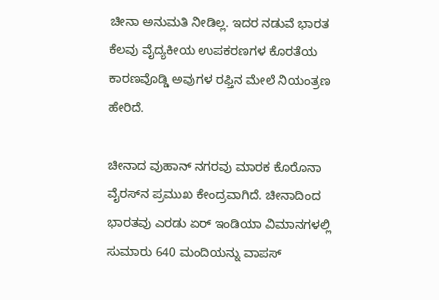ಚೀನಾ ಅನುಮತಿ ನೀಡಿಲ್ಲ. ಇದರ ನಡುವೆ ಭಾರತ ಕೆಲವು ವೈದ್ಯಕೀಯ ಉಪಕರಣಗಳ ಕೊರತೆಯ ಕಾರಣವೊಡ್ಡಿ ಅವುಗಳ ರಫ್ತಿನ ಮೇಲೆ ನಿಯಂತ್ರಣ ಹೇರಿದೆ.

ಚೀನಾದ ವುಹಾನ್ ನಗರವು ಮಾರಕ ಕೊರೊನಾ ವೈರಸ್‌ನ ಪ್ರಮುಖ ಕೇಂದ್ರವಾಗಿದೆ. ಚೀನಾದಿಂದ ಭಾರತವು ಎರಡು ಏರ್ ಇಂಡಿಯಾ ವಿಮಾನಗಳಲ್ಲಿ ಸುಮಾರು 640 ಮಂದಿಯನ್ನು ವಾಪಸ್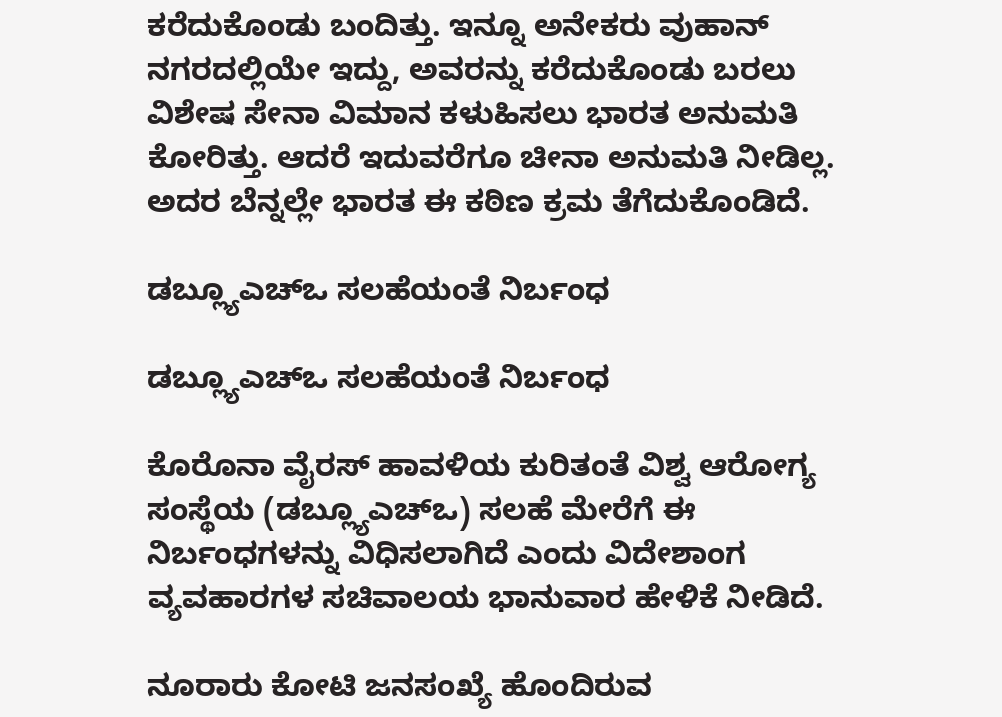ಕರೆದುಕೊಂಡು ಬಂದಿತ್ತು. ಇನ್ನೂ ಅನೇಕರು ವುಹಾನ್ ನಗರದಲ್ಲಿಯೇ ಇದ್ದು, ಅವರನ್ನು ಕರೆದುಕೊಂಡು ಬರಲು ವಿಶೇಷ ಸೇನಾ ವಿಮಾನ ಕಳುಹಿಸಲು ಭಾರತ ಅನುಮತಿ ಕೋರಿತ್ತು. ಆದರೆ ಇದುವರೆಗೂ ಚೀನಾ ಅನುಮತಿ ನೀಡಿಲ್ಲ. ಅದರ ಬೆನ್ನಲ್ಲೇ ಭಾರತ ಈ ಕಠಿಣ ಕ್ರಮ ತೆಗೆದುಕೊಂಡಿದೆ.

ಡಬ್ಲ್ಯೂಎಚ್‌ಒ ಸಲಹೆಯಂತೆ ನಿರ್ಬಂಧ

ಡಬ್ಲ್ಯೂಎಚ್‌ಒ ಸಲಹೆಯಂತೆ ನಿರ್ಬಂಧ

ಕೊರೊನಾ ವೈರಸ್ ಹಾವಳಿಯ ಕುರಿತಂತೆ ವಿಶ್ವ ಆರೋಗ್ಯ ಸಂಸ್ಥೆಯ (ಡಬ್ಲ್ಯೂಎಚ್‌ಒ) ಸಲಹೆ ಮೇರೆಗೆ ಈ ನಿರ್ಬಂಧಗಳನ್ನು ವಿಧಿಸಲಾಗಿದೆ ಎಂದು ವಿದೇಶಾಂಗ ವ್ಯವಹಾರಗಳ ಸಚಿವಾಲಯ ಭಾನುವಾರ ಹೇಳಿಕೆ ನೀಡಿದೆ.

ನೂರಾರು ಕೋಟಿ ಜನಸಂಖ್ಯೆ ಹೊಂದಿರುವ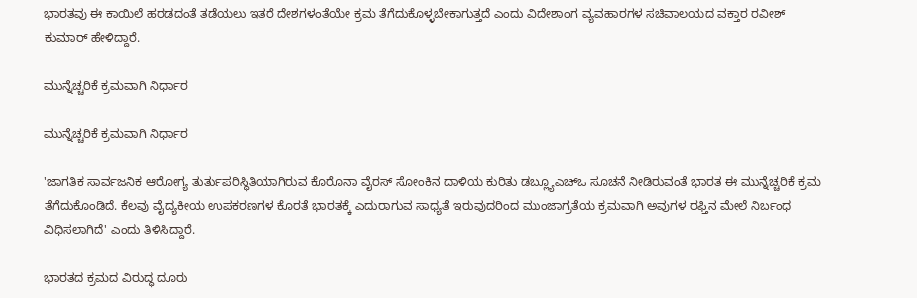ಭಾರತವು ಈ ಕಾಯಿಲೆ ಹರಡದಂತೆ ತಡೆಯಲು ಇತರೆ ದೇಶಗಳಂತೆಯೇ ಕ್ರಮ ತೆಗೆದುಕೊಳ್ಳಬೇಕಾಗುತ್ತದೆ ಎಂದು ವಿದೇಶಾಂಗ ವ್ಯವಹಾರಗಳ ಸಚಿವಾಲಯದ ವಕ್ತಾರ ರವೀಶ್ ಕುಮಾರ್ ಹೇಳಿದ್ದಾರೆ.

ಮುನ್ನೆಚ್ಚರಿಕೆ ಕ್ರಮವಾಗಿ ನಿರ್ಧಾರ

ಮುನ್ನೆಚ್ಚರಿಕೆ ಕ್ರಮವಾಗಿ ನಿರ್ಧಾರ

'ಜಾಗತಿಕ ಸಾರ್ವಜನಿಕ ಆರೋಗ್ಯ ತುರ್ತುಪರಿಸ್ಥಿತಿಯಾಗಿರುವ ಕೊರೊನಾ ವೈರಸ್ ಸೋಂಕಿನ ದಾಳಿಯ ಕುರಿತು ಡಬ್ಲ್ಯೂಎಚ್‌ಒ ಸೂಚನೆ ನೀಡಿರುವಂತೆ ಭಾರತ ಈ ಮುನ್ನೆಚ್ಚರಿಕೆ ಕ್ರಮ ತೆಗೆದುಕೊಂಡಿದೆ. ಕೆಲವು ವೈದ್ಯಕೀಯ ಉಪಕರಣಗಳ ಕೊರತೆ ಭಾರತಕ್ಕೆ ಎದುರಾಗುವ ಸಾಧ್ಯತೆ ಇರುವುದರಿಂದ ಮುಂಜಾಗ್ರತೆಯ ಕ್ರಮವಾಗಿ ಅವುಗಳ ರಫ್ತಿನ ಮೇಲೆ ನಿರ್ಬಂಧ ವಿಧಿಸಲಾಗಿದೆ' ಎಂದು ತಿಳಿಸಿದ್ದಾರೆ.

ಭಾರತದ ಕ್ರಮದ ವಿರುದ್ಧ ದೂರು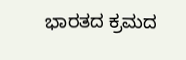ಭಾರತದ ಕ್ರಮದ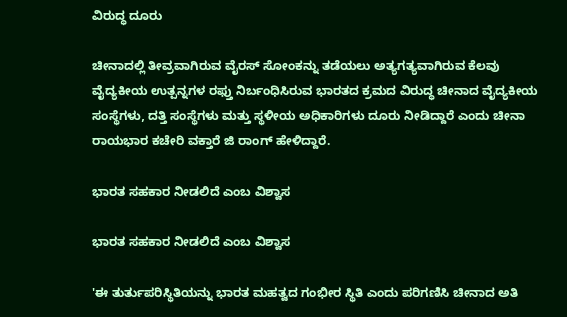ವಿರುದ್ಧ ದೂರು

ಚೀನಾದಲ್ಲಿ ತೀವ್ರವಾಗಿರುವ ವೈರಸ್ ಸೋಂಕನ್ನು ತಡೆಯಲು ಅತ್ಯಗತ್ಯವಾಗಿರುವ ಕೆಲವು ವೈದ್ಯಕೀಯ ಉತ್ಪನ್ನಗಳ ರಫ್ತು ನಿರ್ಬಂಧಿಸಿರುವ ಭಾರತದ ಕ್ರಮದ ವಿರುದ್ಧ ಚೀನಾದ ವೈದ್ಯಕೀಯ ಸಂಸ್ಥೆಗಳು, ದತ್ತಿ ಸಂಸ್ಥೆಗಳು ಮತ್ತು ಸ್ಥಳೀಯ ಅಧಿಕಾರಿಗಳು ದೂರು ನೀಡಿದ್ದಾರೆ ಎಂದು ಚೀನಾ ರಾಯಭಾರ ಕಚೇರಿ ವಕ್ತಾರೆ ಜಿ ರಾಂಗ್ ಹೇಳಿದ್ದಾರೆ.

ಭಾರತ ಸಹಕಾರ ನೀಡಲಿದೆ ಎಂಬ ವಿಶ್ವಾಸ

ಭಾರತ ಸಹಕಾರ ನೀಡಲಿದೆ ಎಂಬ ವಿಶ್ವಾಸ

'ಈ ತುರ್ತುಪರಿಸ್ಥಿತಿಯನ್ನು ಭಾರತ ಮಹತ್ವದ ಗಂಭೀರ ಸ್ಥಿತಿ ಎಂದು ಪರಿಗಣಿಸಿ ಚೀನಾದ ಅತಿ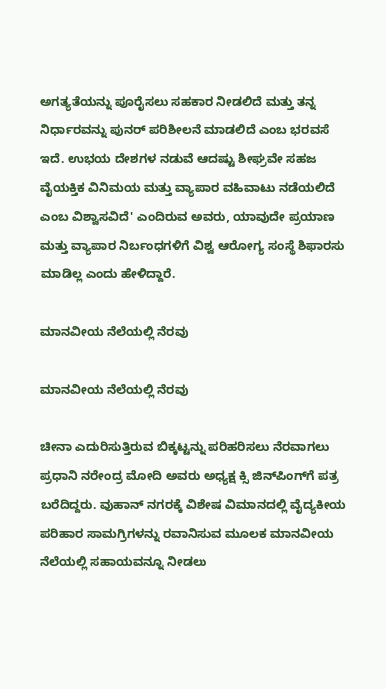ಅಗತ್ಯತೆಯನ್ನು ಪೂರೈಸಲು ಸಹಕಾರ ನೀಡಲಿದೆ ಮತ್ತು ತನ್ನ ನಿರ್ಧಾರವನ್ನು ಪುನರ್ ಪರಿಶೀಲನೆ ಮಾಡಲಿದೆ ಎಂಬ ಭರವಸೆ ಇದೆ. ಉಭಯ ದೇಶಗಳ ನಡುವೆ ಆದಷ್ಟು ಶೀಘ್ರವೇ ಸಹಜ ವೈಯಕ್ತಿಕ ವಿನಿಮಯ ಮತ್ತು ವ್ಯಾಪಾರ ವಹಿವಾಟು ನಡೆಯಲಿದೆ ಎಂಬ ವಿಶ್ವಾಸವಿದೆ' ಎಂದಿರುವ ಅವರು, ಯಾವುದೇ ಪ್ರಯಾಣ ಮತ್ತು ವ್ಯಾಪಾರ ನಿರ್ಬಂಧಗಳಿಗೆ ವಿಶ್ವ ಆರೋಗ್ಯ ಸಂಸ್ಥೆ ಶಿಫಾರಸು ಮಾಡಿಲ್ಲ ಎಂದು ಹೇಳಿದ್ದಾರೆ.

ಮಾನವೀಯ ನೆಲೆಯಲ್ಲಿ ನೆರವು

ಮಾನವೀಯ ನೆಲೆಯಲ್ಲಿ ನೆರವು

ಚೀನಾ ಎದುರಿಸುತ್ತಿರುವ ಬಿಕ್ಕಟ್ಟನ್ನು ಪರಿಹರಿಸಲು ನೆರವಾಗಲು ಪ್ರಧಾನಿ ನರೇಂದ್ರ ಮೋದಿ ಅವರು ಅಧ್ಯಕ್ಷ ಕ್ಸಿ ಜಿನ್‌ಪಿಂಗ್‌ಗೆ ಪತ್ರ ಬರೆದಿದ್ದರು. ವುಹಾನ್ ನಗರಕ್ಕೆ ವಿಶೇಷ ವಿಮಾನದಲ್ಲಿ ವೈದ್ಯಕೀಯ ಪರಿಹಾರ ಸಾಮಗ್ರಿಗಳನ್ನು ರವಾನಿಸುವ ಮೂಲಕ ಮಾನವೀಯ ನೆಲೆಯಲ್ಲಿ ಸಹಾಯವನ್ನೂ ನೀಡಲು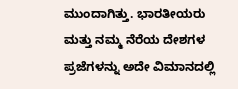ಮುಂದಾಗಿತ್ತು. ಭಾರತೀಯರು ಮತ್ತು ನಮ್ಮ ನೆರೆಯ ದೇಶಗಳ ಪ್ರಜೆಗಳನ್ನು ಅದೇ ವಿಮಾನದಲ್ಲಿ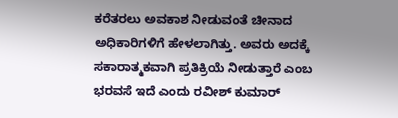ಕರೆತರಲು ಅವಕಾಶ ನೀಡುವಂತೆ ಚೀನಾದ ಅಧಿಕಾರಿಗಳಿಗೆ ಹೇಳಲಾಗಿತ್ತು. ಅವರು ಅದಕ್ಕೆ ಸಕಾರಾತ್ಮಕವಾಗಿ ಪ್ರತಿಕ್ರಿಯೆ ನೀಡುತ್ತಾರೆ ಎಂಬ ಭರವಸೆ ಇದೆ ಎಂದು ರವೀಶ್ ಕುಮಾರ್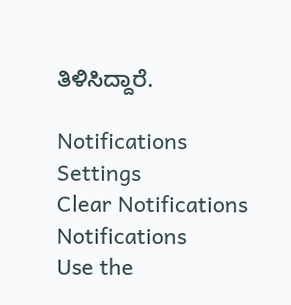ತಿಳಿಸಿದ್ದಾರೆ.

Notifications
Settings
Clear Notifications
Notifications
Use the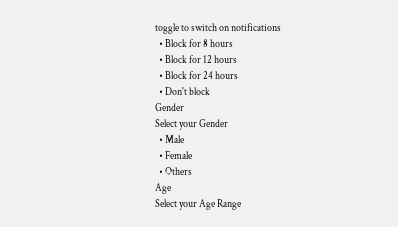toggle to switch on notifications
  • Block for 8 hours
  • Block for 12 hours
  • Block for 24 hours
  • Don't block
Gender
Select your Gender
  • Male
  • Female
  • Others
Age
Select your Age Range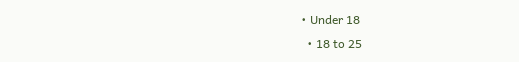• Under 18
  • 18 to 25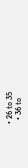• 26 to 35
  • 36 to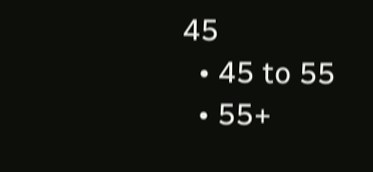45
  • 45 to 55
  • 55+